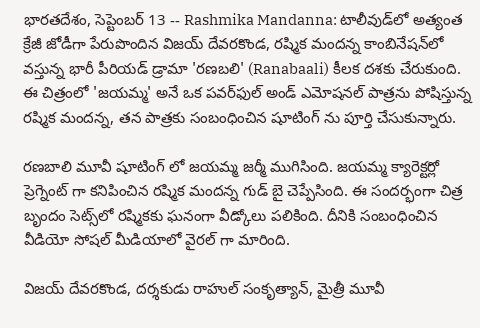భారతదేశం, సెప్టెంబర్ 13 -- Rashmika Mandanna: టాలీవుడ్‌లో అత్యంత క్రేజీ జోడీగా పేరుపొందిన విజయ్ దేవరకొండ, రష్మిక మందన్న కాంబినేషన్‌లో వస్తున్న భారీ పీరియడ్ డ్రామా 'రణబలి' (Ranabaali) కీలక దశకు చేరుకుంది. ఈ చిత్రంలో 'జయమ్మ' అనే ఒక పవర్‌ఫుల్ అండ్ ఎమోషనల్ పాత్రను పోషిస్తున్న రష్మిక మందన్న, తన పాత్రకు సంబంధించిన షూటింగ్ ను పూర్తి చేసుకున్నారు.

రణబాలి మూవీ షూటింగ్ లో జయమ్మ జర్మీ ముగిసింది. జయమ్మ క్యారెక్టర్లో ప్రెగ్నెంట్ గా కనిపించిన రష్మిక మందన్న గుడ్ బై చెప్పేసింది. ఈ సందర్భంగా చిత్ర బృందం సెట్స్‌లో రష్మికకు ఘనంగా వీడ్కోలు పలికింది. దీనికి సంబంధించిన వీడియో సోషల్ మీడియాలో వైరల్ గా మారింది.

విజయ్ దేవరకొండ, దర్శకుడు రాహుల్ సంకృత్యాన్, మైత్రీ మూవీ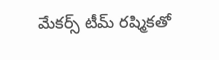మేకర్స్ టీమ్ రష్మికతో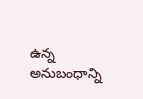ఉన్న అనుబంధాన్ని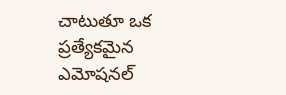చాటుతూ ఒక ప్రత్యేకమైన ఎమోషనల్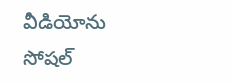వీడియోను సోషల్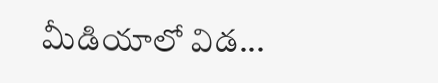మీడియాలో విడ...